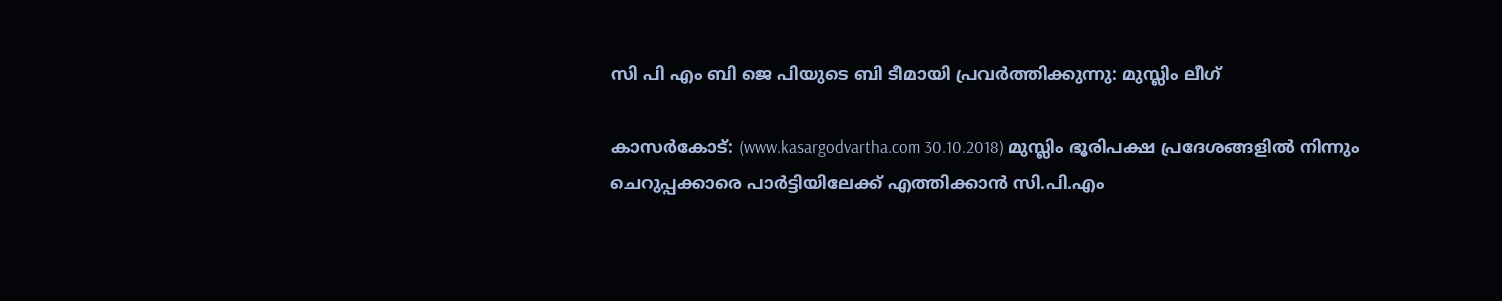സി പി എം ബി ജെ പിയുടെ ബി ടീമായി പ്രവര്‍ത്തിക്കുന്നു: മുസ്ലിം ലീഗ്

കാസര്‍കോട്: (www.kasargodvartha.com 30.10.2018) മുസ്ലിം ഭൂരിപക്ഷ പ്രദേശങ്ങളില്‍ നിന്നും ചെറുപ്പക്കാരെ പാര്‍ട്ടിയിലേക്ക് എത്തിക്കാന്‍ സി.പി.എം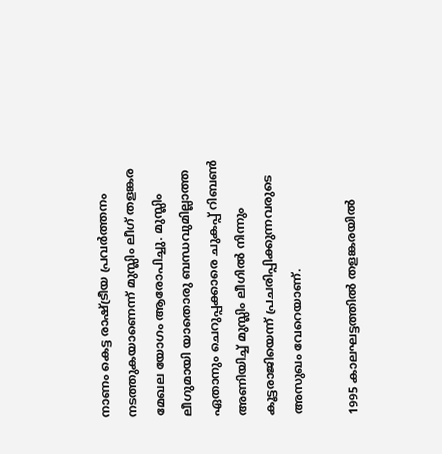നാണം കെട്ട രാഷ്ട്രീയ പ്രവര്‍ത്തനം നടത്തുകയാണെന്ന് മുസ്ലിം ലീഗ് തളങ്കര മേഖല യോഗം ആരോപിച്ചു. മുസ്ലിം ലീഗുമായി യാതൊരു ബന്ധവുമില്ലാത്ത ഏതാനും ചെറുപ്പക്കാരെ ചുകപ്പ് റിബണ്‍ അണിയിച്ച് മുസ്ലിം ലീഗില്‍ നിന്നും കൂട്ടരാജിയെന്ന് പ്രചരിപ്പിക്കുന്നവരുടെ അസുഖം വേറെയാണ്.

1995 കാലഘട്ടത്തില്‍ തളങ്കരയില്‍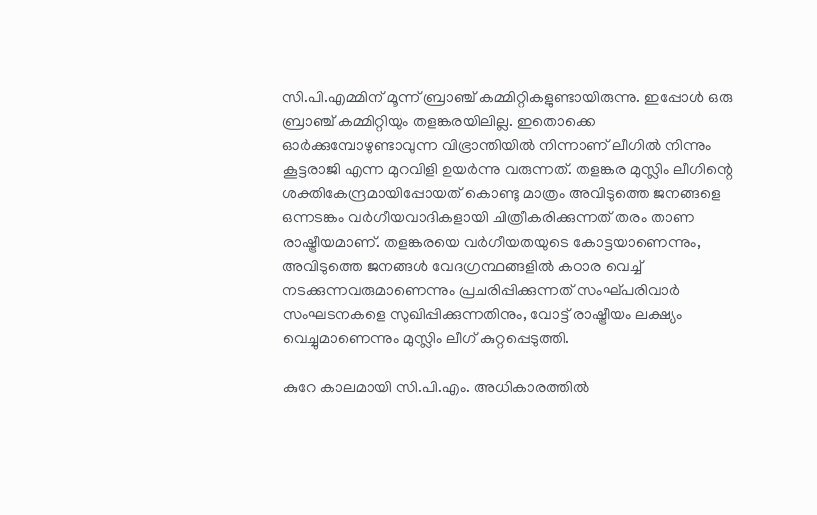സി.പി.എമ്മിന് മൂന്ന് ബ്രാഞ്ച് കമ്മിറ്റികളുണ്ടായിരുന്നു. ഇപ്പോള്‍ ഒരു ബ്രാഞ്ച് കമ്മിറ്റിയും തളങ്കരയിലില്ല. ഇതൊക്കെ ഓര്‍ക്കുമ്പോഴുണ്ടാവുന്ന വിഭ്രാന്തിയില്‍ നിന്നാണ് ലീഗില്‍ നിന്നും കൂട്ടരാജി എന്ന മുറവിളി ഉയര്‍ന്നു വരുന്നത്. തളങ്കര മുസ്ലിം ലീഗിന്റെ ശക്തികേന്ദ്രമായിപ്പോയത് കൊണ്ടു മാത്രം അവിടുത്തെ ജനങ്ങളെ ഒന്നടങ്കം വര്‍ഗീയവാദികളായി ചിത്രീകരിക്കുന്നത് തരം താണ രാഷ്ട്രീയമാണ്. തളങ്കരയെ വര്‍ഗീയതയുടെ കോട്ടയാണെന്നും, അവിടുത്തെ ജനങ്ങള്‍ വേദഗ്രന്ഥങ്ങളില്‍ കഠാര വെച്ച് നടക്കുന്നവരുമാണെന്നും പ്രചരിപ്പിക്കുന്നത് സംഘ്പരിവാര്‍ സംഘടനകളെ സുഖിപ്പിക്കുന്നതിനും, വോട്ട് രാഷ്ട്രീയം ലക്ഷ്യം വെച്ചുമാണെന്നും മുസ്ലിം ലീഗ് കുറ്റപ്പെടുത്തി.

കുറേ കാലമായി സി.പി.എം. അധികാരത്തില്‍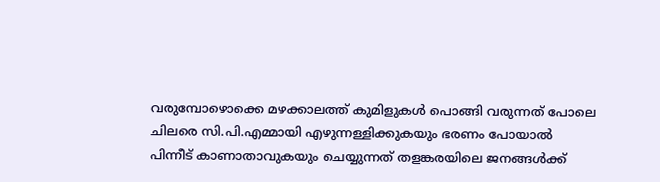വരുമ്പോഴൊക്കെ മഴക്കാലത്ത് കുമിളുകള്‍ പൊങ്ങി വരുന്നത് പോലെ ചിലരെ സി.പി.എമ്മായി എഴുന്നള്ളിക്കുകയും ഭരണം പോയാല്‍ പിന്നീട് കാണാതാവുകയും ചെയ്യുന്നത് തളങ്കരയിലെ ജനങ്ങള്‍ക്ക്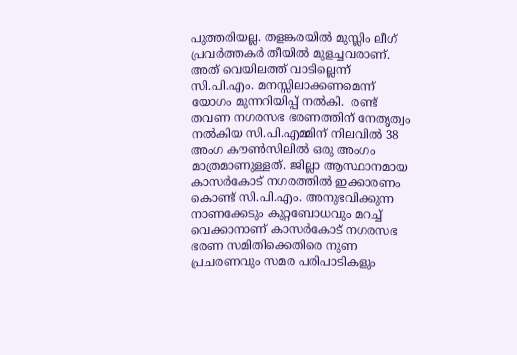പുത്തരിയല്ല. തളങ്കരയില്‍ മുസ്ലിം ലീഗ് പ്രവര്‍ത്തകര്‍ തീയില്‍ മുളച്ചവരാണ്. അത് വെയിലത്ത് വാടില്ലെന്ന് സി.പി.എം. മനസ്സിലാക്കണമെന്ന് യോഗം മുന്നറിയിപ്പ് നല്‍കി.  രണ്ട് തവണ നഗരസഭ ഭരണത്തിന് നേതൃത്വം നല്‍കിയ സി.പി.എമ്മിന് നിലവില്‍ 38 അംഗ കൗണ്‍സിലില്‍ ഒരു അംഗം മാത്രമാണുള്ളത്. ജില്ലാ ആസ്ഥാനമായ കാസര്‍കോട് നഗരത്തില്‍ ഇക്കാരണം കൊണ്ട് സി.പി.എം. അനുഭവിക്കുന്ന നാണക്കേടും കുറ്റബോധവും മറച്ച് വെക്കാനാണ് കാസര്‍കോട് നഗരസഭ ഭരണ സമിതിക്കെതിരെ നുണ പ്രചരണവും സമര പരിപാടികളും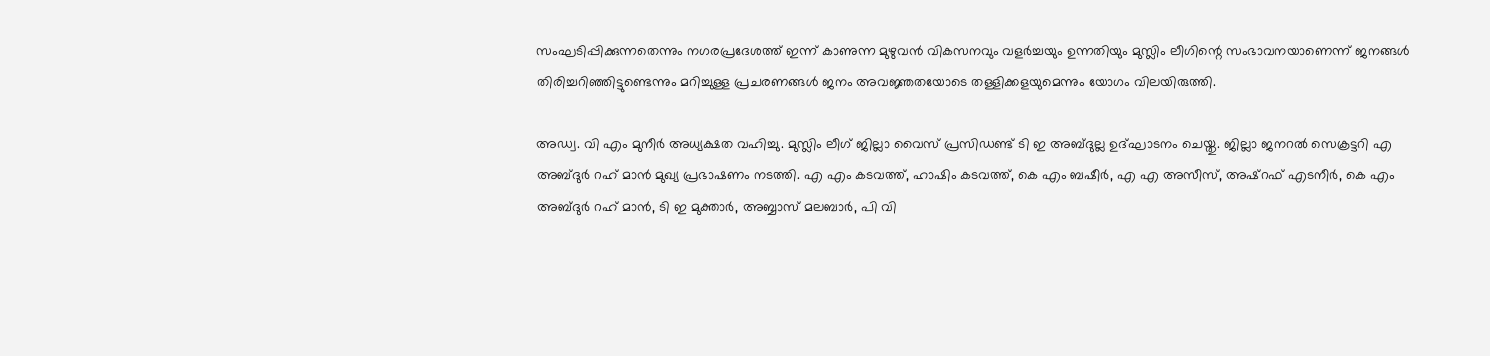സംഘടിപ്പിക്കുന്നതെന്നും നഗരപ്രദേശത്ത് ഇന്ന് കാണുന്ന മുഴുവന്‍ വികസനവും വളര്‍ച്ചയും ഉന്നതിയും മുസ്ലിം ലീഗിന്റെ സംഭാവനയാണെന്ന് ജനങ്ങള്‍ തിരിച്ചറിഞ്ഞിട്ടുണ്ടെന്നും മറിച്ചുള്ള പ്രചരണങ്ങള്‍ ജനം അവജ്ഞതയോടെ തള്ളിക്കളയുമെന്നും യോഗം വിലയിരുത്തി.

അഡ്വ. വി എം മുനീര്‍ അധ്യക്ഷത വഹിച്ചു. മുസ്ലിം ലീഗ് ജില്ലാ വൈസ് പ്രസിഡണ്ട് ടി ഇ അബ്ദുല്ല ഉദ്ഘാടനം ചെയ്തു. ജില്ലാ ജനറല്‍ സെക്രട്ടറി എ അബ്ദുര്‍ റഹ് മാന്‍ മുഖ്യ പ്രഭാഷണം നടത്തി. എ എം കടവത്ത്, ഹാഷിം കടവത്ത്, കെ എം ബഷീര്‍, എ എ അസീസ്, അഷ്‌റഫ് എടനീര്‍, കെ എം അബ്ദുര്‍ റഹ് മാന്‍, ടി ഇ മുക്താര്‍, അബ്ബാസ് മലബാര്‍, പി വി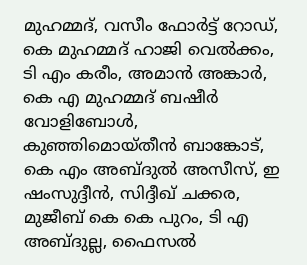മുഹമ്മദ്, വസീം ഫോര്‍ട്ട് റോഡ്, കെ മുഹമ്മദ് ഹാജി വെല്‍ക്കം, ടി എം കരീം, അമാന്‍ അങ്കാര്‍, കെ എ മുഹമ്മദ് ബഷീര്‍ വോളിബോള്‍, കുഞ്ഞിമൊയ്തീന്‍ ബാങ്കോട്, കെ എം അബ്ദുല്‍ അസീസ്, ഇ ഷംസുദ്ദീന്‍, സിദ്ദീഖ് ചക്കര, മുജീബ് കെ കെ പുറം, ടി എ അബ്ദുല്ല, ഫൈസല്‍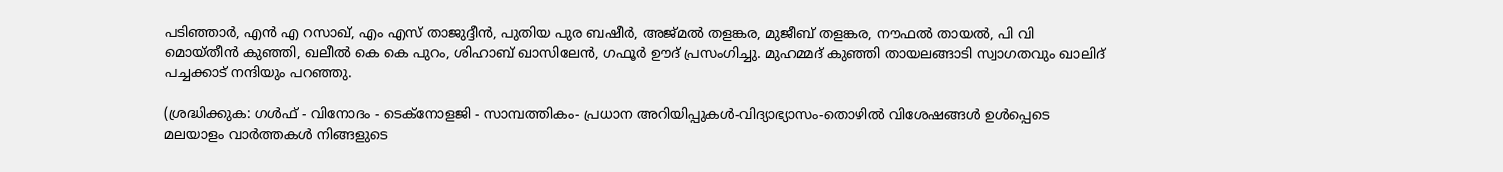പടിഞ്ഞാര്‍, എന്‍ എ റസാഖ്, എം എസ് താജുദ്ദീന്‍, പുതിയ പുര ബഷീര്‍, അജ്മല്‍ തളങ്കര, മുജീബ് തളങ്കര, നൗഫല്‍ തായല്‍, പി വി മൊയ്തീന്‍ കുഞ്ഞി, ഖലീല്‍ കെ കെ പുറം, ശിഹാബ് ഖാസിലേന്‍, ഗഫൂര്‍ ഊദ് പ്രസംഗിച്ചു. മുഹമ്മദ് കുഞ്ഞി തായലങ്ങാടി സ്വാഗതവും ഖാലിദ് പച്ചക്കാട് നന്ദിയും പറഞ്ഞു.

(ശ്രദ്ധിക്കുക: ഗൾഫ് - വിനോദം - ടെക്നോളജി - സാമ്പത്തികം- പ്രധാന അറിയിപ്പുകൾ-വിദ്യാഭ്യാസം-തൊഴിൽ വിശേഷങ്ങൾ ഉൾപ്പെടെ മലയാളം വാർത്തകൾ നിങ്ങളുടെ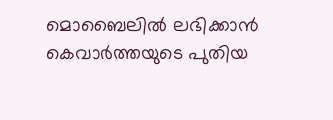മൊബൈലിൽ ലഭിക്കാൻ കെവാർത്തയുടെ പുതിയ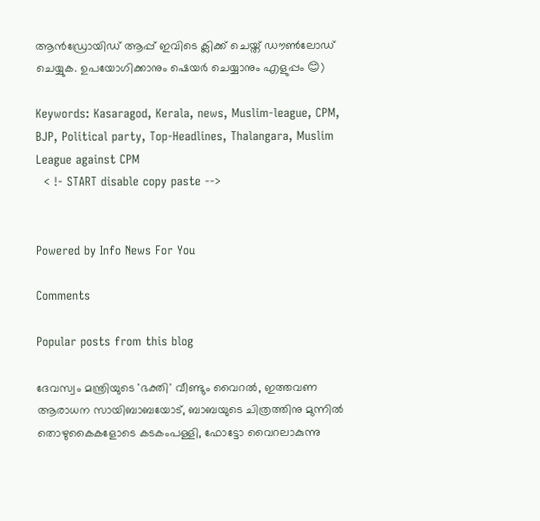ആൻഡ്രോയിഡ് ആപ്പ് ഇവിടെ ക്ലിക്ക് ചെയ്ത് ഡൗൺലോഡ് ചെയ്യുക. ഉപയോഗിക്കാനും ഷെയർ ചെയ്യാനും എളുപ്പം 😊)

Keywords: Kasaragod, Kerala, news, Muslim-league, CPM, BJP, Political party, Top-Headlines, Thalangara, Muslim League against CPM
  < !- START disable copy paste -->


Powered by Info News For You

Comments

Popular posts from this blog

ദേവസ്വം മന്ത്രിയുടെ 'ഭക്തി' വീണ്ടും വൈറല്‍, ഇത്തവണ ആരാധന സായിബാബയോട്, ബാബയുടെ ചിത്രത്തിനു മുന്നില്‍ തൊഴുകൈകളോടെ കടകംപള്ളി, ഫോട്ടോ വൈറലാകുന്നു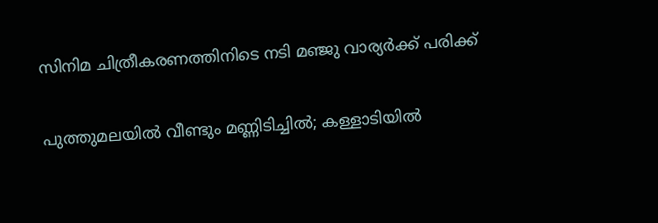സിനിമ ചിത്രീകരണത്തിനിടെ നടി മഞ്ജു വാര്യര്‍ക്ക് പരിക്ക്

പുത്തുമലയില്‍ വീണ്ടും മണ്ണിടിച്ചില്‍; കള്ളാടിയില്‍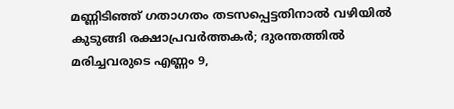മണ്ണിടിഞ്ഞ് ഗതാഗതം തടസപ്പെട്ടതിനാല്‍ വഴിയില്‍ കുടുങ്ങി രക്ഷാപ്രവര്‍ത്തകര്‍; ദുരന്തത്തില്‍ മരിച്ചവരുടെ എണ്ണം 9,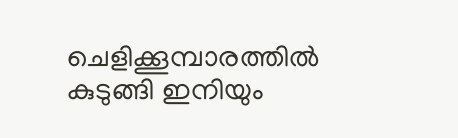ചെളിക്കൂമ്പാരത്തില്‍ കുടുങ്ങി ഇനിയും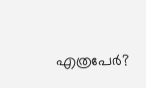എത്രപേര്‍?